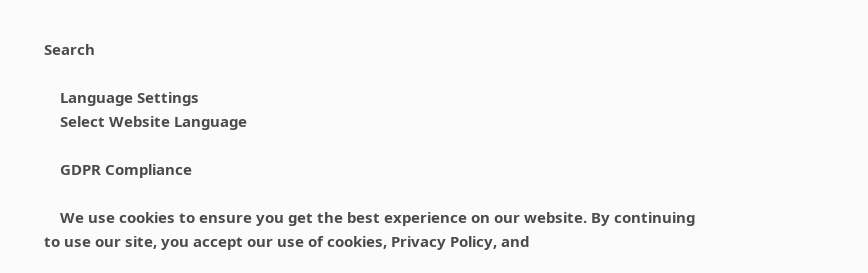Search

    Language Settings
    Select Website Language

    GDPR Compliance

    We use cookies to ensure you get the best experience on our website. By continuing to use our site, you accept our use of cookies, Privacy Policy, and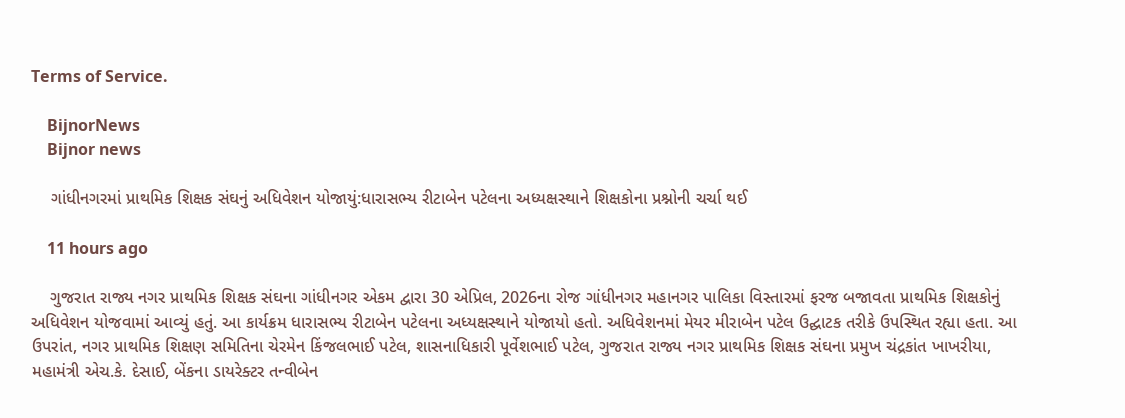Terms of Service.

    BijnorNews
    Bijnor news

    ગાંધીનગરમાં પ્રાથમિક શિક્ષક સંઘનું અધિવેશન યોજાયું:ધારાસભ્ય રીટાબેન પટેલના અધ્યક્ષસ્થાને શિક્ષકોના પ્રશ્નોની ચર્ચા થઈ

    11 hours ago

    ગુજરાત રાજ્ય નગર પ્રાથમિક શિક્ષક સંઘના ગાંધીનગર એકમ દ્વારા 30 એપ્રિલ, 2026ના રોજ ગાંધીનગર મહાનગર પાલિકા વિસ્તારમાં ફરજ બજાવતા પ્રાથમિક શિક્ષકોનું અધિવેશન યોજવામાં આવ્યું હતું. આ કાર્યક્રમ ધારાસભ્ય રીટાબેન પટેલના અધ્યક્ષસ્થાને યોજાયો હતો. અધિવેશનમાં મેયર મીરાબેન પટેલ ઉદ્ઘાટક તરીકે ઉપસ્થિત રહ્યા હતા. આ ઉપરાંત, નગર પ્રાથમિક શિક્ષણ સમિતિના ચેરમેન કિંજલભાઈ પટેલ, શાસનાધિકારી પૂર્વેશભાઈ પટેલ, ગુજરાત રાજ્ય નગર પ્રાથમિક શિક્ષક સંઘના પ્રમુખ ચંદ્રકાંત ખાખરીયા, મહામંત્રી એચ.કે. દેસાઈ, બેંકના ડાયરેક્ટર તન્વીબેન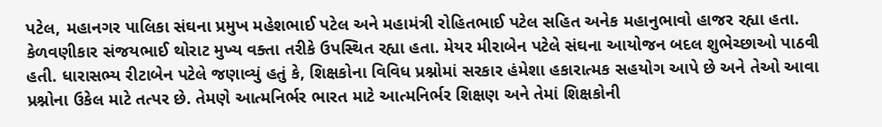પટેલ, મહાનગર પાલિકા સંઘના પ્રમુખ મહેશભાઈ પટેલ અને મહામંત્રી રોહિતભાઈ પટેલ સહિત અનેક મહાનુભાવો હાજર રહ્યા હતા. કેળવણીકાર સંજયભાઈ થોરાટ મુખ્ય વક્તા તરીકે ઉપસ્થિત રહ્યા હતા. મેયર મીરાબેન પટેલે સંઘના આયોજન બદલ શુભેચ્છાઓ પાઠવી હતી. ધારાસભ્ય રીટાબેન પટેલે જણાવ્યું હતું કે, શિક્ષકોના વિવિધ પ્રશ્નોમાં સરકાર હંમેશા હકારાત્મક સહયોગ આપે છે અને તેઓ આવા પ્રશ્નોના ઉકેલ માટે તત્પર છે. તેમણે આત્મનિર્ભર ભારત માટે આત્મનિર્ભર શિક્ષણ અને તેમાં શિક્ષકોની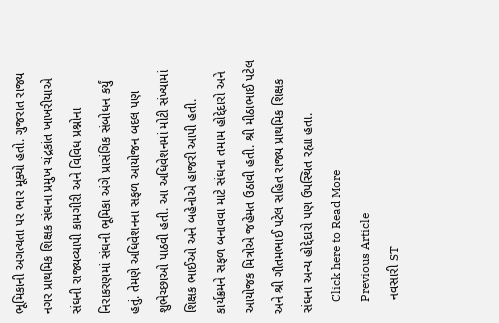ભૂમિકાની અગત્યતા પર ભાર મૂક્યો હતો. ગુજરાત રાજ્ય નગર પ્રાથમિક શિક્ષક સંઘના પ્રમુખ ચંદ્રકાંત ખાખરીયાએ સંઘની રાજ્યવ્યાપી કામગીરી અને વિવિધ પ્રશ્નોના નિરાકરણમાં સંઘની ભૂમિકા અંગે પ્રાસંગિક સંબોધન કર્યું હતું. તેમણે અધિવેશનના સફળ આયોજન બદલ પણ શુભેચ્છાઓ પાઠવી હતી. આ અધિવેશનમાં મોટી સંખ્યામાં શિક્ષક ભાઈઓ અને બહેનોએ હાજરી આપી હતી. કાર્યક્રમને સફળ બનાવવા માટે સંઘના તમામ હોદ્દેદારો અને આયોજક મિત્રોએ જહેમત ઉઠાવી હતી. શ્રી મીઠાભાઈ પટેલ અને શ્રી ગૌતમભાઈ પટેલ સહિત રાજ્ય પ્રાથમિક શિક્ષક સંઘના અન્ય હોદ્દેદારો પણ ઉપસ્થિત રહ્યા હતા.
    Click here to Read More
    Previous Article
    નવસારી ST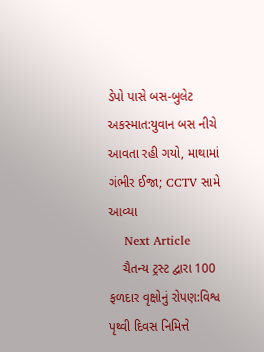ડેપો પાસે બસ-બુલેટ અકસ્માત:યુવાન બસ નીચે આવતા રહી ગયો, માથામાં ગંભીર ઈજા; CCTV સામે આવ્યા
    Next Article
    ચૈતન્ય ટ્રસ્ટ દ્વારા 100 ફળદાર વૃક્ષોનું રોપણ:વિશ્વ પૃથ્વી દિવસ નિમિત્તે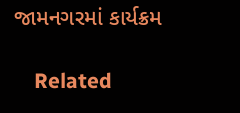જામનગરમાં કાર્યક્રમ

    Related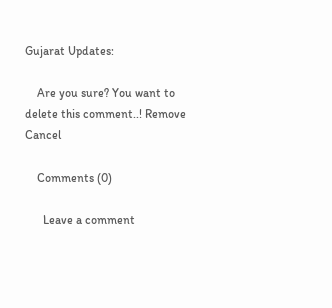Gujarat Updates:

    Are you sure? You want to delete this comment..! Remove Cancel

    Comments (0)

      Leave a comment